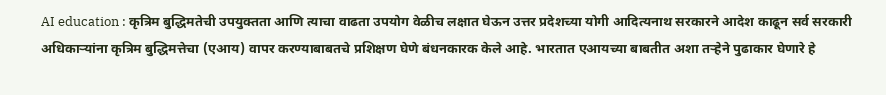AI education : कृत्रिम बुद्धिमतेची उपयुक्तता आणि त्याचा वाढता उपयोग वेळीच लक्षात घेऊन उत्तर प्रदेशच्या योगी आदित्यनाथ सरकारने आदेश काढून सर्व सरकारी अधिकाऱ्यांना कृत्रिम बुद्धिमत्तेचा (एआय) वापर करण्याबाबतचे प्रशिक्षण घेणे बंधनकारक केले आहे. भारतात एआयच्या बाबतीत अशा तऱ्हेने पुढाकार घेणारे हे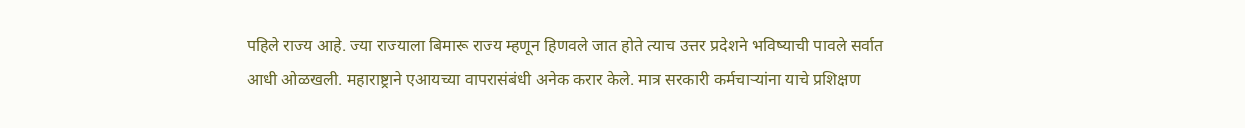पहिले राज्य आहे. ज्या राज्याला बिमारू राज्य म्हणून हिणवले जात होते त्याच उत्तर प्रदेशने भविष्याची पावले सर्वात आधी ओळखली. महाराष्ट्राने एआयच्या वापरासंबंधी अनेक करार केले. मात्र सरकारी कर्मचाऱ्यांना याचे प्रशिक्षण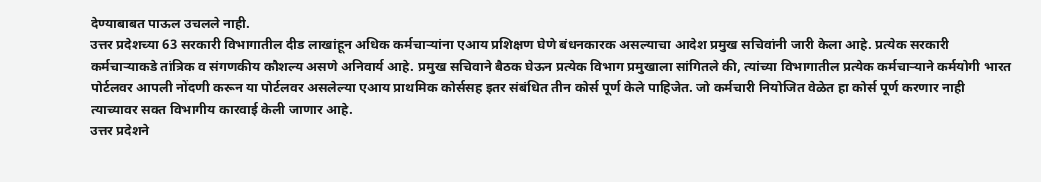देण्याबाबत पाऊल उचलले नाही.
उत्तर प्रदेशच्या 63 सरकारी विभागातील दीड लाखांहून अधिक कर्मचाऱ्यांना एआय प्रशिक्षण घेणे बंधनकारक असल्याचा आदेश प्रमुख सचिवांनी जारी केला आहे. प्रत्येक सरकारी कर्मचाऱ्याकडे तांत्रिक व संगणकीय कौशल्य असणे अनिवार्य आहे. प्रमुख सचिवाने बैठक घेऊन प्रत्येक विभाग प्रमुखाला सांगितले की, त्यांच्या विभागातील प्रत्येक कर्मचाऱ्याने कर्मयोगी भारत पोर्टलवर आपली नोंदणी करून या पोर्टलवर असलेल्या एआय प्राथमिक कोर्ससह इतर संबंधित तीन कोर्स पूर्ण केले पाहिजेत. जो कर्मचारी नियोजित वेळेत हा कोर्स पूर्ण करणार नाही त्याच्यावर सक्त विभागीय कारवाई केली जाणार आहे.
उत्तर प्रदेशने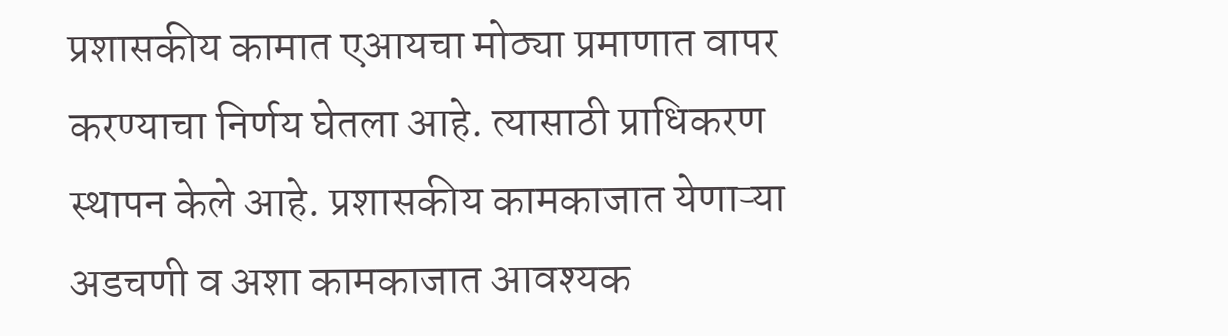प्रशासकीय कामात एआयचा मोठ्या प्रमाणात वापर करण्याचा निर्णय घेतला आहे. त्यासाठी प्राधिकरण स्थापन केले आहे. प्रशासकीय कामकाजात येणाऱ्या अडचणी व अशा कामकाजात आवश्यक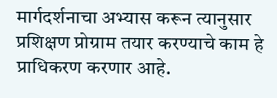मार्गदर्शनाचा अभ्यास करून त्यानुसार प्रशिक्षण प्रोग्राम तयार करण्याचे काम हे प्राधिकरण करणार आहे.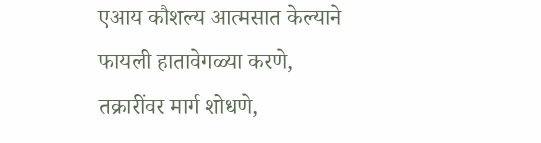एआय कौशल्य आत्मसात केल्याने फायली हातावेगळ्या करणे, तक्रारींवर मार्ग शोधणे,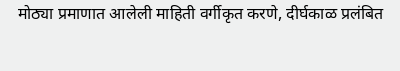मोठ्या प्रमाणात आलेली माहिती वर्गीकृत करणे, दीर्घकाळ प्रलंबित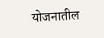योजनातील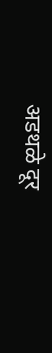अडथळे दूर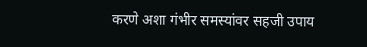करणे अशा गंभीर समस्यांवर सहजी उपाय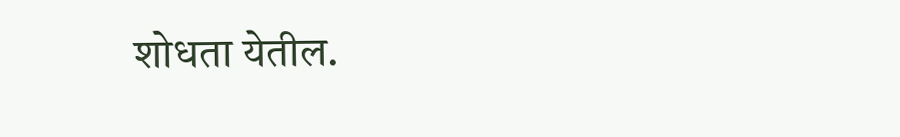शोधता येतील.